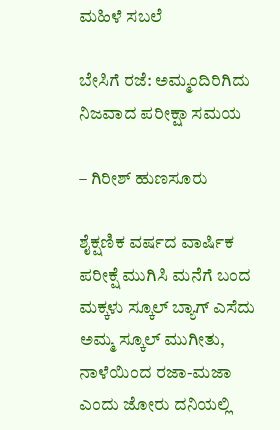ಮಹಿಳೆ ಸಬಲೆ

ಬೇಸಿಗೆ ರಜೆ: ಅಮ್ಮಂದಿರಿಗಿದು ನಿಜವಾದ ಪರೀಕ್ಷಾ ಸಮಯ

– ಗಿರೀಶ್ ಹುಣಸೂರು

ಶೈಕ್ಷಣಿಕ ವರ್ಷದ ವಾರ್ಷಿಕ ಪರೀಕ್ಷೆ ಮುಗಿಸಿ ಮನೆಗೆ ಬಂದ ಮಕ್ಕಳು ಸ್ಕೂಲ್ ಬ್ಯಾಗ್ ಎಸೆದು ಅಮ್ಮ ಸ್ಕೂಲ್ ಮುಗೀತು, ನಾಳೆಯಿಂದ ರಜಾ-ಮಜಾ ಎಂದು ಜೋರು ದನಿಯಲ್ಲಿ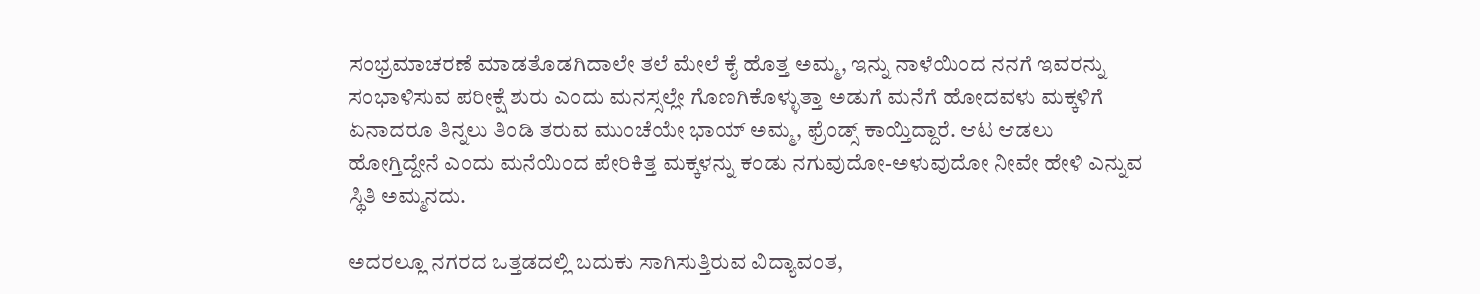ಸಂಭ್ರಮಾಚರಣೆ ಮಾಡತೊಡಗಿದಾಲೇ ತಲೆ ಮೇಲೆ ಕೈ ಹೊತ್ತ ಅಮ್ಮ, ಇನ್ನು ನಾಳೆಯಿಂದ ನನಗೆ ಇವರನ್ನು ಸಂಭಾಳಿಸುವ ಪರೀಕ್ಷೆ ಶುರು ಎಂದು ಮನಸ್ಸಲ್ಲೇ ಗೊಣಗಿಕೊಳ್ಳುತ್ತಾ ಅಡುಗೆ ಮನೆಗೆ ಹೋದವಳು ಮಕ್ಕಳಿಗೆ ಏನಾದರೂ ತಿನ್ನಲು ತಿಂಡಿ ತರುವ ಮುಂಚೆಯೇ ಭಾಯ್ ಅಮ್ಮ, ಫ್ರೆಂಡ್ಸ್‌ ಕಾಯ್ತಿದ್ದಾರೆ. ಆಟ ಆಡಲು ಹೋಗ್ತಿದ್ದೇನೆ ಎಂದು ಮನೆಯಿಂದ ಪೇರಿಕಿತ್ತ ಮಕ್ಕಳನ್ನು ಕಂಡು ನಗುವುದೋ-ಅಳುವುದೋ ನೀವೇ ಹೇಳಿ ಎನ್ನುವ ಸ್ಥಿತಿ ಅಮ್ಮನದು.

ಅದರಲ್ಲೂ ನಗರದ ಒತ್ತಡದಲ್ಲಿ ಬದುಕು ಸಾಗಿಸುತ್ತಿರುವ ವಿದ್ಯಾವಂತ,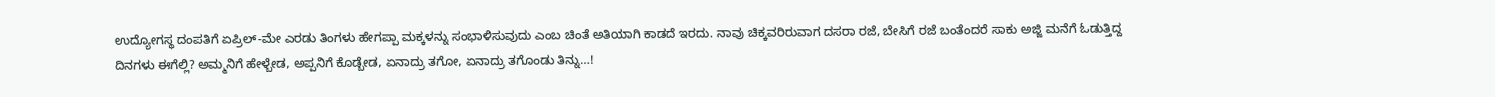ಉದ್ಯೋಗಸ್ಥ ದಂಪತಿಗೆ ಏಪ್ರಿಲ್-ಮೇ ಎರಡು ತಿಂಗಳು ಹೇಗಪ್ಪಾ ಮಕ್ಕಳನ್ನು ಸಂಭಾಳಿಸುವುದು ಎಂಬ ಚಿಂತೆ ಅತಿಯಾಗಿ ಕಾಡದೆ ಇರದು. ನಾವು ಚಿಕ್ಕವರಿರುವಾಗ ದಸರಾ ರಜೆ, ಬೇಸಿಗೆ ರಜೆ ಬಂತೆಂದರೆ ಸಾಕು ಅಜ್ಜಿ ಮನೆಗೆ ಓಡುತ್ತಿದ್ದ ದಿನಗಳು ಈಗೆಲ್ಲಿ? ಅಮ್ಮನಿಗೆ ಹೇಳ್ಬೇಡ, ಅಪ್ಪನಿಗೆ ಕೊಡ್ಬೇಡ, ಏನಾದ್ರು ತಗೋ, ಏನಾದ್ರು ತಗೊಂಡು ತಿನ್ನು…!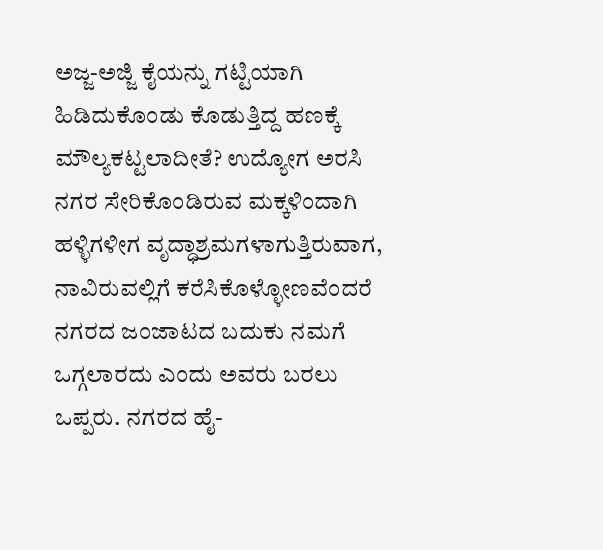ಅಜ್ಜ-ಅಜ್ಜಿ ಕೈಯನ್ನು ಗಟ್ಟಿಯಾಗಿ ಹಿಡಿದುಕೊಂಡು ಕೊಡುತ್ತಿದ್ದ ಹಣಕ್ಕೆ ಮೌಲ್ಯಕಟ್ಟಲಾದೀತೆ? ಉದ್ಯೋಗ ಅರಸಿ ನಗರ ಸೇರಿಕೊಂಡಿರುವ ಮಕ್ಕಳಿಂದಾಗಿ ಹಳ್ಳಿಗಳೀಗ ವೃದ್ಧಾಶ್ರಮಗಳಾಗುತ್ತಿರುವಾಗ, ನಾವಿರುವಲ್ಲಿಗೆ ಕರೆಸಿಕೊಳ್ಳೋಣವೆಂದರೆ ನಗರದ ಜಂಜಾಟದ ಬದುಕು ನಮಗೆ ಒಗ್ಗಲಾರದು ಎಂದು ಅವರು ಬರಲು ಒಪ್ಪರು. ನಗರದ ಹೈ-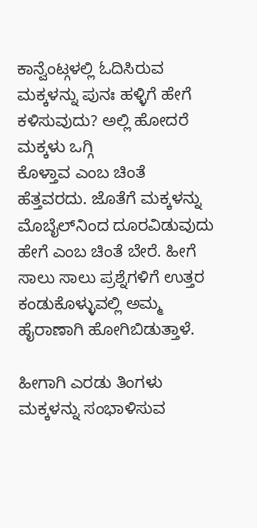ಕಾನ್ವೆಂಟ್ಗಳಲ್ಲಿ ಓದಿಸಿರುವ ಮಕ್ಕಳನ್ನು ಪುನಃ ಹಳ್ಳಿಗೆ ಹೇಗೆ ಕಳಿಸುವುದು? ಅಲ್ಲಿ ಹೋದರೆ ಮಕ್ಕಳು ಒಗ್ಗಿ
ಕೊಳ್ತಾವ ಎಂಬ ಚಿಂತೆ ಹೆತ್ತವರದು. ಜೊತೆಗೆ ಮಕ್ಕಳನ್ನು ಮೊಬೈಲ್‌ನಿಂದ ದೂರವಿಡುವುದು ಹೇಗೆ ಎಂಬ ಚಿಂತೆ ಬೇರೆ. ಹೀಗೆ ಸಾಲು ಸಾಲು ಪ್ರಶ್ನೆಗಳಿಗೆ ಉತ್ತರ ಕಂಡುಕೊಳ್ಳುವಲ್ಲಿ ಅಮ್ಮ ಹೈರಾಣಾಗಿ ಹೋಗಿಬಿಡುತ್ತಾಳೆ.

ಹೀಗಾಗಿ ಎರಡು ತಿಂಗಳು ಮಕ್ಕಳನ್ನು ಸಂಭಾಳಿಸುವ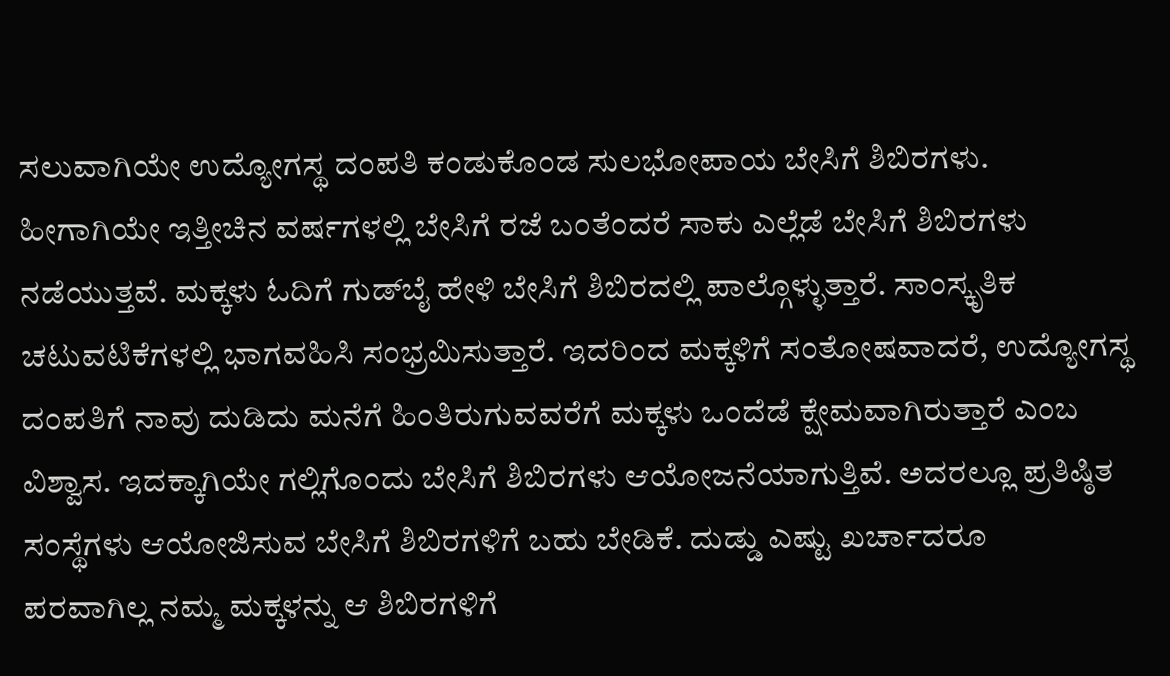ಸಲುವಾಗಿಯೇ ಉದ್ಯೋಗಸ್ಥ ದಂಪತಿ ಕಂಡುಕೊಂಡ ಸುಲಭೋಪಾಯ ಬೇಸಿಗೆ ಶಿಬಿರಗಳು. ಹೀಗಾಗಿಯೇ ಇತ್ತೀಚಿನ ವರ್ಷಗಳಲ್ಲಿ ಬೇಸಿಗೆ ರಜೆ ಬಂತೆಂದರೆ ಸಾಕು ಎಲ್ಲೆಡೆ ಬೇಸಿಗೆ ಶಿಬಿರಗಳು ನಡೆಯುತ್ತವೆ. ಮಕ್ಕಳು ಓದಿಗೆ ಗುಡ್‌ಬೈ ಹೇಳಿ ಬೇಸಿಗೆ ಶಿಬಿರದಲ್ಲಿ ಪಾಲ್ಗೊಳ್ಳುತ್ತಾರೆ. ಸಾಂಸ್ಕೃತಿಕ ಚಟುವಟಿಕೆಗಳಲ್ಲಿ ಭಾಗವಹಿಸಿ ಸಂಭ್ರಮಿಸುತ್ತಾರೆ. ಇದರಿಂದ ಮಕ್ಕಳಿಗೆ ಸಂತೋಷವಾದರೆ, ಉದ್ಯೋಗಸ್ಥ ದಂಪತಿಗೆ ನಾವು ದುಡಿದು ಮನೆಗೆ ಹಿಂತಿರುಗುವವರೆಗೆ ಮಕ್ಕಳು ಒಂದೆಡೆ ಕ್ಷೇಮವಾಗಿರುತ್ತಾರೆ ಎಂಬ ವಿಶ್ವಾಸ. ಇದಕ್ಕಾಗಿಯೇ ಗಲ್ಲಿಗೊಂದು ಬೇಸಿಗೆ ಶಿಬಿರಗಳು ಆಯೋಜನೆಯಾಗುತ್ತಿವೆ. ಅದರಲ್ಲೂ ಪ್ರತಿಷ್ಠಿತ ಸಂಸ್ಥೆಗಳು ಆಯೋಜಿಸುವ ಬೇಸಿಗೆ ಶಿಬಿರಗಳಿಗೆ ಬಹು ಬೇಡಿಕೆ. ದುಡ್ಡು ಎಷ್ಟು ಖರ್ಚಾದರೂ
ಪರವಾಗಿಲ್ಲ ನಮ್ಮ ಮಕ್ಕಳನ್ನು ಆ ಶಿಬಿರಗಳಿಗೆ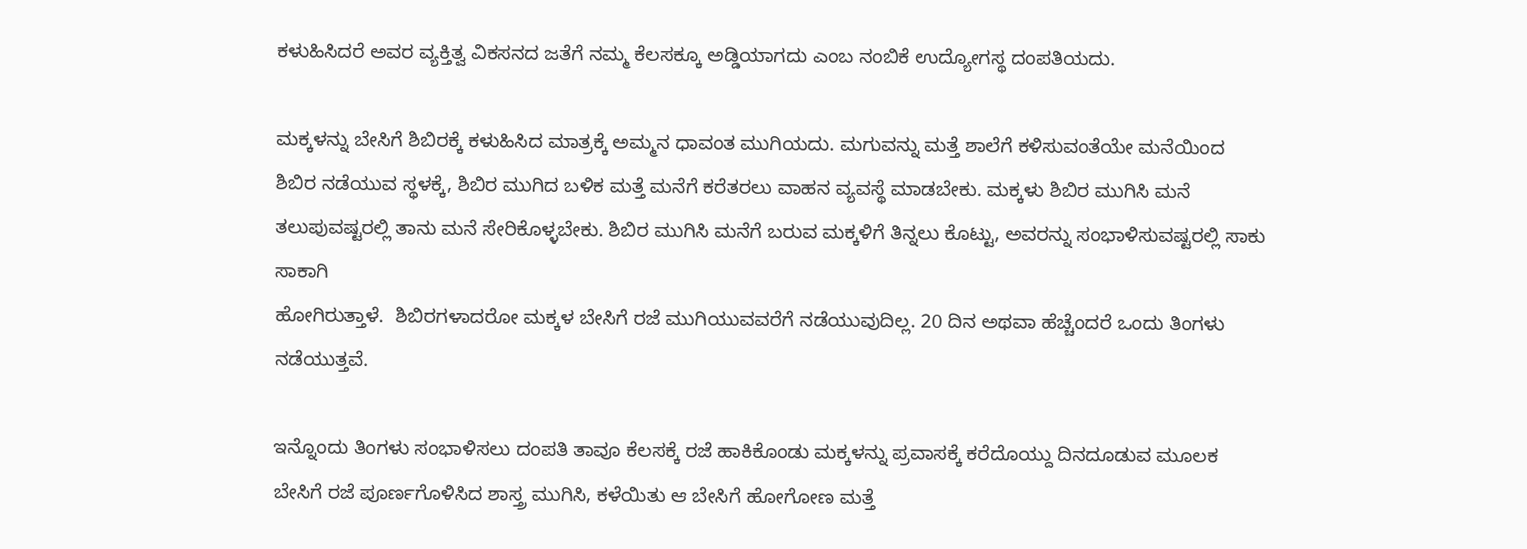ಕಳುಹಿಸಿದರೆ ಅವರ ವ್ಯಕ್ತಿತ್ವ ವಿಕಸನದ ಜತೆಗೆ ನಮ್ಮ ಕೆಲಸಕ್ಕೂ ಅಡ್ಡಿಯಾಗದು ಎಂಬ ನಂಬಿಕೆ ಉದ್ಯೋಗಸ್ಥ ದಂಪತಿಯದು.

ಮಕ್ಕಳನ್ನು ಬೇಸಿಗೆ ಶಿಬಿರಕ್ಕೆ ಕಳುಹಿಸಿದ ಮಾತ್ರಕ್ಕೆ ಅಮ್ಮನ ಧಾವಂತ ಮುಗಿಯದು. ಮಗುವನ್ನು ಮತ್ತೆ ಶಾಲೆಗೆ ಕಳಿಸುವಂತೆಯೇ ಮನೆಯಿಂದ ಶಿಬಿರ ನಡೆಯುವ ಸ್ಥಳಕ್ಕೆ, ಶಿಬಿರ ಮುಗಿದ ಬಳಿಕ ಮತ್ತೆ ಮನೆಗೆ ಕರೆತರಲು ವಾಹನ ವ್ಯವಸ್ಥೆ ಮಾಡಬೇಕು. ಮಕ್ಕಳು ಶಿಬಿರ ಮುಗಿಸಿ ಮನೆ ತಲುಪುವಷ್ಟರಲ್ಲಿ ತಾನು ಮನೆ ಸೇರಿಕೊಳ್ಳಬೇಕು. ಶಿಬಿರ ಮುಗಿಸಿ ಮನೆಗೆ ಬರುವ ಮಕ್ಕಳಿಗೆ ತಿನ್ನಲು ಕೊಟ್ಟು, ಅವರನ್ನು ಸಂಭಾಳಿಸುವಷ್ಟರಲ್ಲಿ ಸಾಕು ಸಾಕಾಗಿ
ಹೋಗಿರುತ್ತಾಳೆ.  ಶಿಬಿರಗಳಾದರೋ ಮಕ್ಕಳ ಬೇಸಿಗೆ ರಜೆ ಮುಗಿಯುವವರೆಗೆ ನಡೆಯುವುದಿಲ್ಲ. 20 ದಿನ ಅಥವಾ ಹೆಚ್ಚೆಂದರೆ ಒಂದು ತಿಂಗಳು ನಡೆಯುತ್ತವೆ.

ಇನ್ನೊಂದು ತಿಂಗಳು ಸಂಭಾಳಿಸಲು ದಂಪತಿ ತಾವೂ ಕೆಲಸಕ್ಕೆ ರಜೆ ಹಾಕಿಕೊಂಡು ಮಕ್ಕಳನ್ನು ಪ್ರವಾಸಕ್ಕೆ ಕರೆದೊಯ್ದು ದಿನದೂಡುವ ಮೂಲಕ ಬೇಸಿಗೆ ರಜೆ ಪೂರ್ಣಗೊಳಿಸಿದ ಶಾಸ್ತ್ರ ಮುಗಿಸಿ, ಕಳೆಯಿತು ಆ ಬೇಸಿಗೆ ಹೋಗೋಣ ಮತ್ತೆ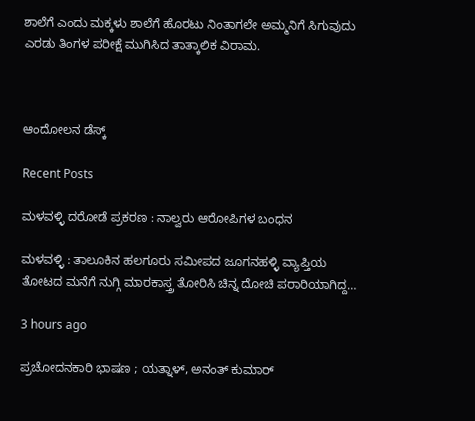ಶಾಲೆಗೆ ಎಂದು ಮಕ್ಕಳು ಶಾಲೆಗೆ ಹೊರಟು ನಿಂತಾಗಲೇ ಅಮ್ಮನಿಗೆ ಸಿಗುವುದು ಎರಡು ತಿಂಗಳ ಪರೀಕ್ಷೆ ಮುಗಿಸಿದ ತಾತ್ಕಾಲಿಕ ವಿರಾಮ.



ಆಂದೋಲನ ಡೆಸ್ಕ್

Recent Posts

ಮಳವಳ್ಳಿ ದರೋಡೆ ಪ್ರಕರಣ : ನಾಲ್ವರು ಆರೋಪಿಗಳ ಬಂಧನ

ಮಳವಳ್ಳಿ : ತಾಲೂಕಿನ ಹಲಗೂರು ಸಮೀಪದ ಜೂಗನಹಳ್ಳಿ ವ್ಯಾಪ್ತಿಯ ತೋಟದ ಮನೆಗೆ ನುಗ್ಗಿ ಮಾರಕಾಸ್ತ್ರ ತೋರಿಸಿ ಚಿನ್ನ ದೋಚಿ ಪರಾರಿಯಾಗಿದ್ದ…

3 hours ago

ಪ್ರಚೋದನಕಾರಿ ಭಾಷಣ ; ಯತ್ನಾಳ್, ಅನಂತ್ ಕುಮಾರ್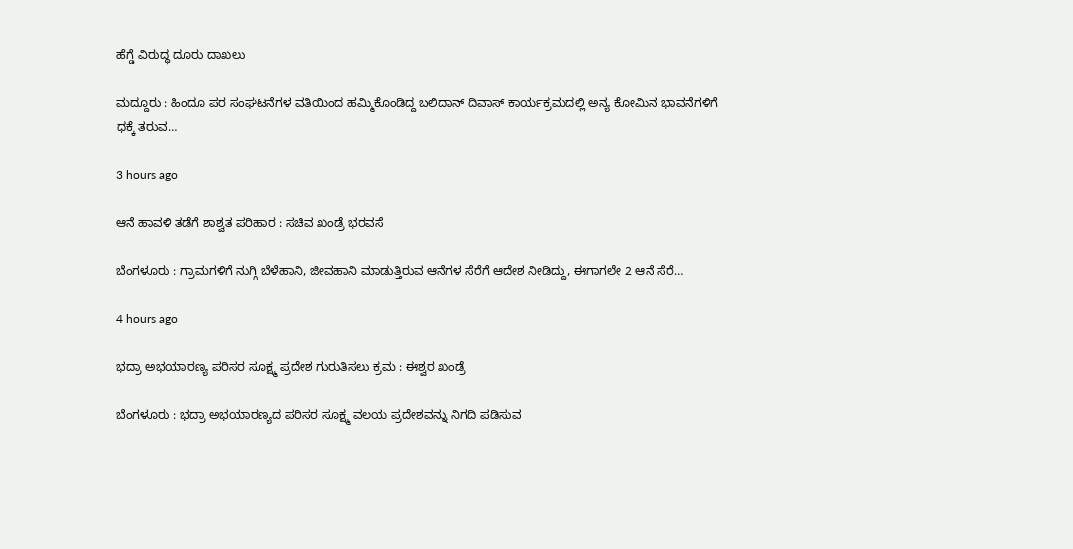ಹೆಗ್ಡೆ ವಿರುದ್ಧ ದೂರು ದಾಖಲು

ಮದ್ದೂರು : ಹಿಂದೂ ಪರ ಸಂಘಟನೆಗಳ ವತಿಯಿಂದ ಹಮ್ಮಿಕೊಂಡಿದ್ದ ಬಲಿದಾನ್‌ ದಿವಾಸ್ ಕಾರ್ಯಕ್ರಮದಲ್ಲಿ ಅನ್ಯ ಕೋಮಿನ ಭಾವನೆಗಳಿಗೆ ಧಕ್ಕೆ ತರುವ…

3 hours ago

ಆನೆ ಹಾವಳಿ ತಡೆಗೆ ಶಾಶ್ವತ ಪರಿಹಾರ : ಸಚಿವ ಖಂಡ್ರೆ ಭರವಸೆ

ಬೆಂಗಳೂರು : ಗ್ರಾಮಗಳಿಗೆ ನುಗ್ಗಿ ಬೆಳೆಹಾನಿ, ಜೀವಹಾನಿ ಮಾಡುತ್ತಿರುವ ಆನೆಗಳ ಸೆರೆಗೆ ಆದೇಶ ನೀಡಿದ್ದು, ಈಗಾಗಲೇ 2 ಆನೆ ಸೆರೆ…

4 hours ago

ಭದ್ರಾ ಅಭಯಾರಣ್ಯ ಪರಿಸರ ಸೂಕ್ಷ್ಮ ಪ್ರದೇಶ ಗುರುತಿಸಲು ಕ್ರಮ : ಈಶ್ವರ ಖಂಡ್ರೆ

ಬೆಂಗಳೂರು : ಭದ್ರಾ ಅಭಯಾರಣ್ಯದ ಪರಿಸರ ಸೂಕ್ಷ್ಮ ವಲಯ ಪ್ರದೇಶವನ್ನು ನಿಗದಿ ಪಡಿಸುವ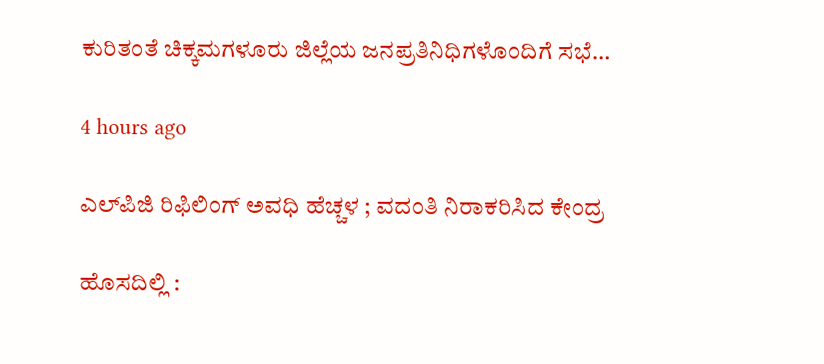ಕುರಿತಂತೆ ಚಿಕ್ಕಮಗಳೂರು ಜಿಲ್ಲೆಯ ಜನಪ್ರತಿನಿಧಿಗಳೊಂದಿಗೆ ಸಭೆ…

4 hours ago

ಎಲ್‌ಪಿಜಿ ರಿಫಿಲಿಂಗ್‌ ಅವಧಿ ಹೆಚ್ಚಳ ; ವದಂತಿ ನಿರಾಕರಿಸಿದ ಕೇಂದ್ರ

ಹೊಸದಿಲ್ಲಿ :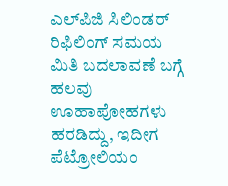ಎಲ್‌ಪಿಜಿ ಸಿಲಿಂಡರ್ ರಿಫಿಲಿಂಗ್‌ ಸಮಯ ಮಿತಿ ಬದಲಾವಣೆ ಬಗ್ಗೆ ಹಲವು ಊಹಾಪೋಹಗಳು ಹರಡಿದ್ದು, ಇದೀಗ ಪೆಟ್ರೋಲಿಯಂ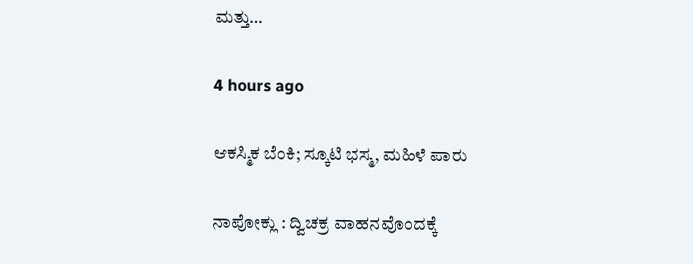ಮತ್ತು…

4 hours ago

ಆಕಸ್ಮಿಕ ಬೆಂಕಿ; ಸ್ಕೂಟಿ ಭಸ್ಮ, ಮಹಿಳೆ ಪಾರು

ನಾಪೋಕ್ಲು : ದ್ವಿಚಕ್ರ ವಾಹನವೊಂದಕ್ಕೆ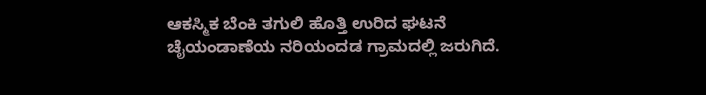ಆಕಸ್ಮಿಕ ಬೆಂಕಿ ತಗುಲಿ ಹೊತ್ತಿ ಉರಿದ ಘಟನೆ ಚೈಯಂಡಾಣೆಯ ನರಿಯಂದಡ ಗ್ರಾಮದಲ್ಲಿ ಜರುಗಿದೆ.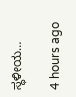ಸ್ಥಳೀಯ…

4 hours ago